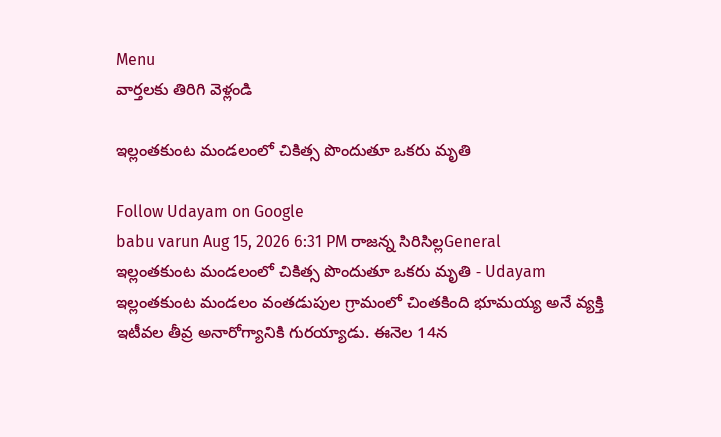Menu
వార్తలకు తిరిగి వెళ్లండి

ఇల్లంతకుంట మండలంలో చికిత్స పొందుతూ ఒకరు మృతి

Follow Udayam on Google
babu varun Aug 15, 2026 6:31 PM రాజన్న సిరిసిల్లGeneral
ఇల్లంతకుంట మండలంలో చికిత్స పొందుతూ ఒకరు మృతి - Udayam
ఇల్లంతకుంట మండలం వంతడుపుల గ్రామంలో చింతకింది భూమయ్య అనే వ్యక్తి ఇటీవల తీవ్ర అనారోగ్యానికి గురయ్యాడు. ఈనెల 14న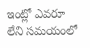ఇంట్లో ఎవరూ లేని సమయంలో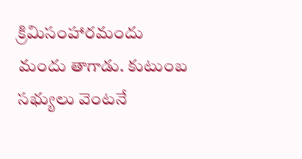క్రిమిసంహారమందు మందు తాగాడు. కుటుంబ సభ్యులు వెంటనే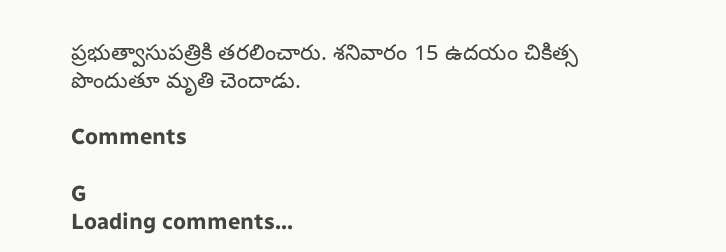ప్రభుత్వాసుపత్రికి తరలించారు. శనివారం 15 ఉదయం చికిత్స పొందుతూ మృతి చెందాడు.

Comments

G
Loading comments...